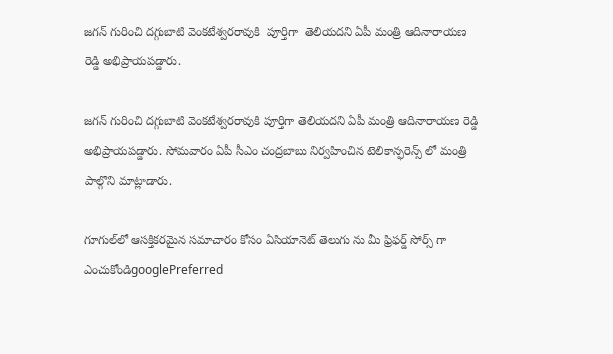జగన్ గురించి దగ్గుబాటి వెంకటేశ్వరరావుకి  పూర్తిగా  తెలియదని ఏపీ మంత్రి ఆదినారాయణ రెడ్డి అభిప్రాయపడ్డారు.

జగన్ గురించి దగ్గుబాటి వెంకటేశ్వరరావుకి పూర్తిగా తెలియదని ఏపీ మంత్రి ఆదినారాయణ రెడ్డి అభిప్రాయపడ్డారు. సోమవారం ఏపీ సీఎం చంద్రబాబు నిర్వహించిన టెలికాన్ఫరెన్స్ లో మంత్రి పాల్గొని మాట్లాడారు.

గూగుల్‌లో ఆసక్తికరమైన సమాచారం కోసం ఏసియానెట్ తెలుగు ను మీ ఫ్రిఫర్డ్ సోర్స్ గా ఎంచుకోండిgooglePreferred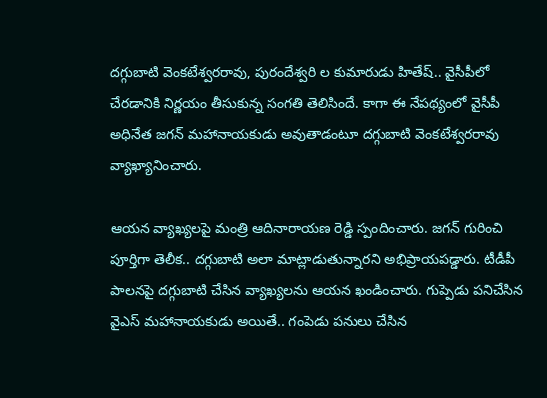దగ్గుబాటి వెంకటేశ్వరరావు, పురందేశ్వరి ల కుమారుడు హితేష్.. వైసీపీలో చేరడానికి నిర్ణయం తీసుకున్న సంగతి తెలిసిందే. కాగా ఈ నేపథ్యంలో వైసీపీ అధినేత జగన్ మహానాయకుడు అవుతాడంటూ దగ్గుబాటి వెంకటేశ్వరరావు వ్యాఖ్యానించారు.

ఆయన వ్యాఖ్యలపై మంత్రి ఆదినారాయణ రెడ్డి స్పందించారు. జగన్ గురించి పూర్తిగా తెలీక.. దగ్గుబాటి అలా మాట్లాడుతున్నారని అభిప్రాయపడ్డారు. టీడీపీ పాలనపై దగ్గుబాటి చేసిన వ్యాఖ్యలను ఆయన ఖండించారు. గుప్పెడు పనిచేసిన వైఎస్ మహానాయకుడు అయితే.. గంపెడు పనులు చేసిన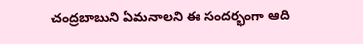చంద్రబాబుని ఏమనాలని ఈ సందర్భంగా ఆది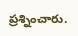ప్రశ్నించారు.